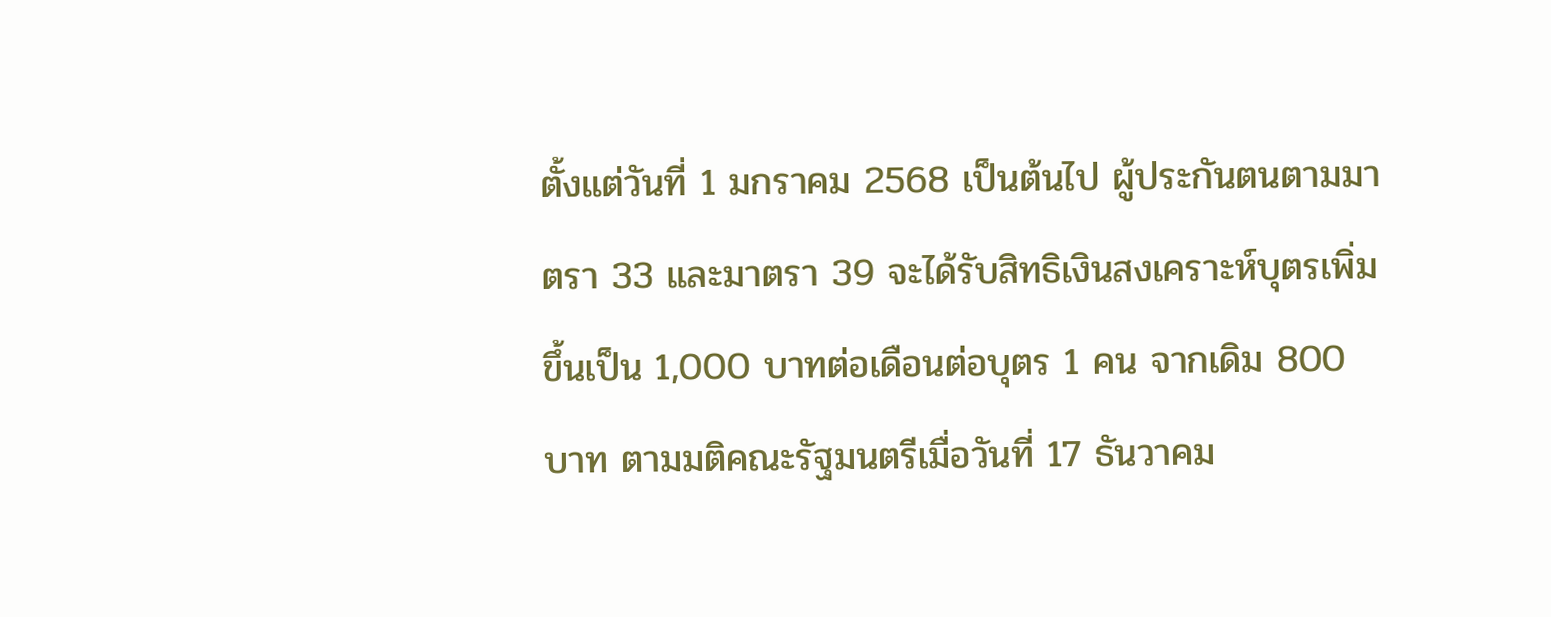ตั้งแต่วันที่ 1 มกราคม 2568 เป็นต้นไป ผู้ประกันตนตามมาตรา 33 และมาตรา 39 จะได้รับสิทธิเงินสงเคราะห์บุตรเพิ่มขึ้นเป็น 1,000 บาทต่อเดือนต่อบุตร 1 คน จากเดิม 800 บาท ตามมติคณะรัฐมนตรีเมื่อวันที่ 17 ธันวาคม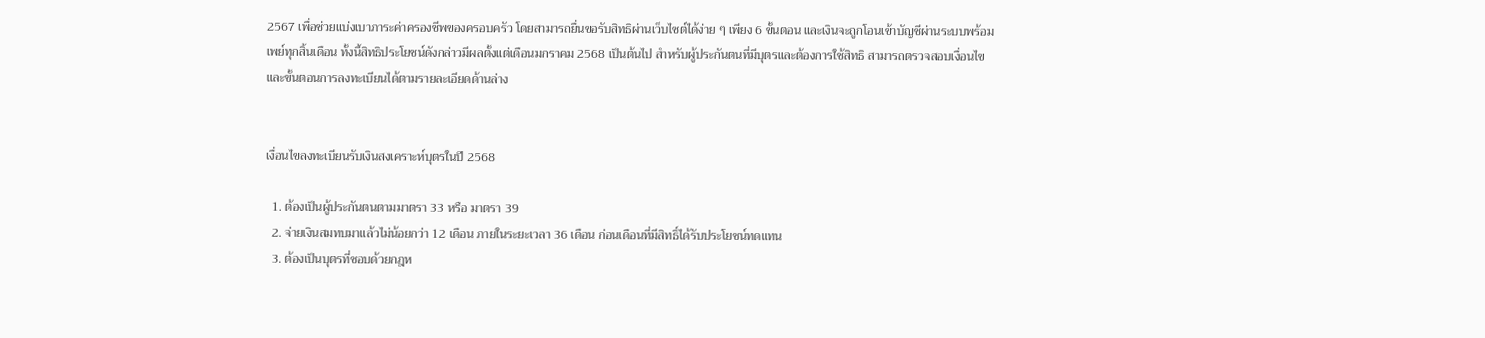2567 เพื่อช่วยแบ่งเบาภาระค่าครองชีพของครอบครัว โดยสามารถยื่นขอรับสิทธิผ่านเว็บไซต์ได้ง่าย ๆ เพียง 6 ขั้นตอน และเงินจะถูกโอนเข้าบัญชีผ่านระบบพร้อมเพย์ทุกสิ้นเดือน ทั้งนี้สิทธิประโยชน์ดังกล่าวมีผลตั้งแต่เดือนมกราคม 2568 เป็นต้นไป สำหรับผู้ประกันตนที่มีบุตรและต้องการใช้สิทธิ สามารถตรวจสอบเงื่อนไขและขั้นตอนการลงทะเบียนได้ตามรายละเอียดด้านล่าง


เงื่อนไขลงทะเบียนรับเงินสงเคราะห์บุตรในปี 2568

  1. ต้องเป็นผู้ประกันตนตามมาตรา 33 หรือ มาตรา 39
  2. จ่ายเงินสมทบมาแล้วไม่น้อยกว่า 12 เดือน ภายในระยะเวลา 36 เดือน ก่อนเดือนที่มีสิทธิ์ได้รับประโยชน์ทดแทน
  3. ต้องเป็นบุตรที่ชอบด้วยกฎห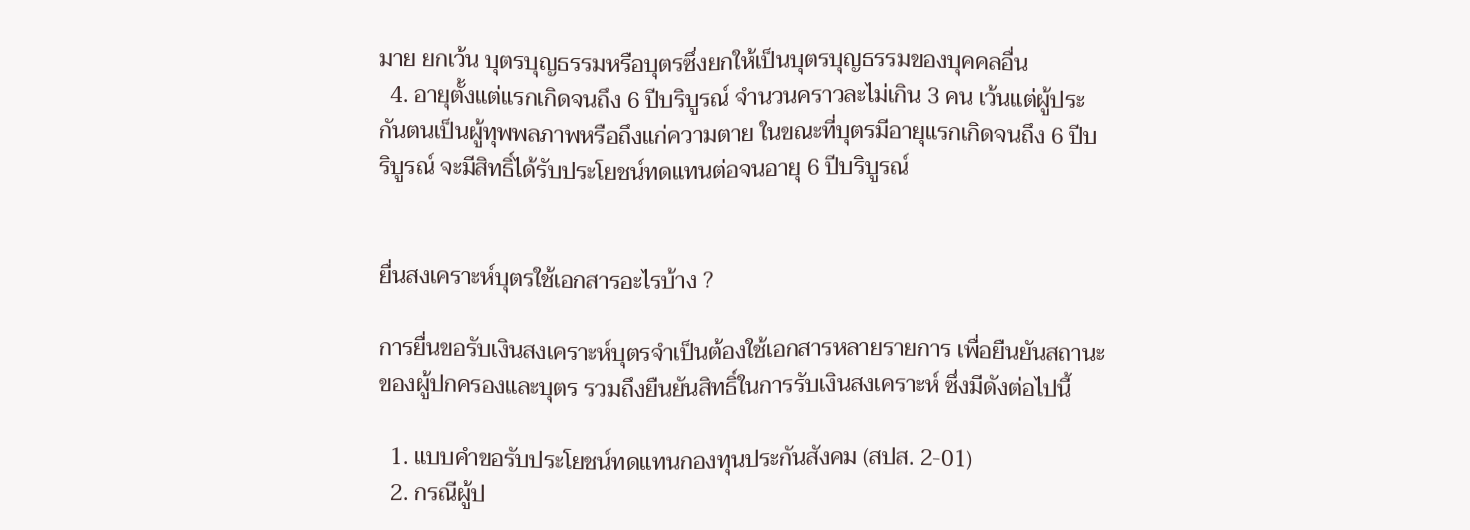มาย ยกเว้น บุตรบุญธรรมหรือบุตรซึ่งยกให้เป็นบุตรบุญธรรมของบุคคลอื่น
  4. อายุตั้งแต่แรกเกิดจนถึง 6 ปีบริบูรณ์ จำนวนคราวละไม่เกิน 3 คน เว้นแต่ผู้ประกันตนเป็นผู้ทุพพลภาพหรือถึงแก่ความตาย ในขณะที่บุตรมีอายุแรกเกิดจนถึง 6 ปีบริบูรณ์ จะมีสิทธิ์ได้รับประโยชน์ทดแทนต่อจนอายุ 6 ปีบริบูรณ์


ยื่นสงเคราะห์บุตรใช้เอกสารอะไรบ้าง ?

การยื่นขอรับเงินสงเคราะห์บุตรจำเป็นต้องใช้เอกสารหลายรายการ เพื่อยืนยันสถานะของผู้ปกครองและบุตร รวมถึงยืนยันสิทธิ์ในการรับเงินสงเคราะห์ ซึ่งมีดังต่อไปนี้

  1. แบบคำขอรับประโยชน์ทดแทนกองทุนประกันสังคม (สปส. 2-01)
  2. กรณีผู้ป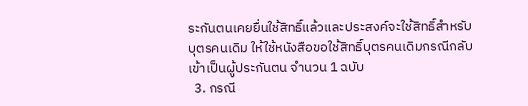ระกันตนเคยยื่นใช้สิทธิ์แล้วและประสงค์จะใช้สิทธิ์สำหรับบุตรคนเดิม ให้ใช้หนังสือขอใช้สิทธิ์บุตรคนเดิมกรณีกลับเข้าเป็นผู้ประกันตน จำนวน 1 ฉบับ
  3. กรณี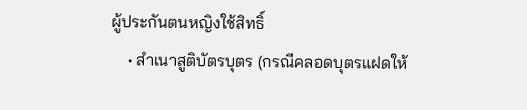ผู้ประกันตนหญิงใช้สิทธิ์
    • สำเนาสูติบัตรบุตร (กรณีคลอดบุตรแฝดให้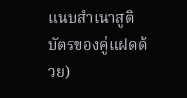แนบสำเนาสูติบัตรของคู่แฝดด้วย)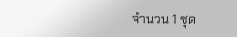จำนวน 1 ชุด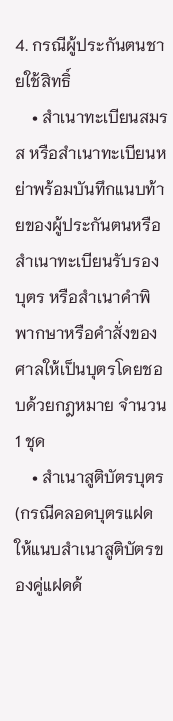4. กรณีผู้ประกันตนชายใช้สิทธิ์
    • สำเนาทะเบียนสมรส หรือสำเนาทะเบียนหย่าพร้อมบันทึกแนบท้ายของผู้ประกันตนหรือสำเนาทะเบียนรับรองบุตร หรือสำเนาคำพิพากษาหรือคำสั่งของศาลให้เป็นบุตรโดยชอบด้วยกฎหมาย จำนวน 1 ชุด
    • สำเนาสูติบัตรบุตร (กรณีคลอดบุตรแฝดให้แนบสำเนาสูติบัตรของคู่แฝดด้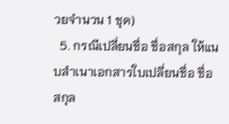วยจำนวน 1 ชุด)
  5. กรณีเปลี่ยนชื่อ ชื่อสกุล ให้แนบสำเนาเอกสารใบเปลี่ยนชื่อ ชื่อสกุล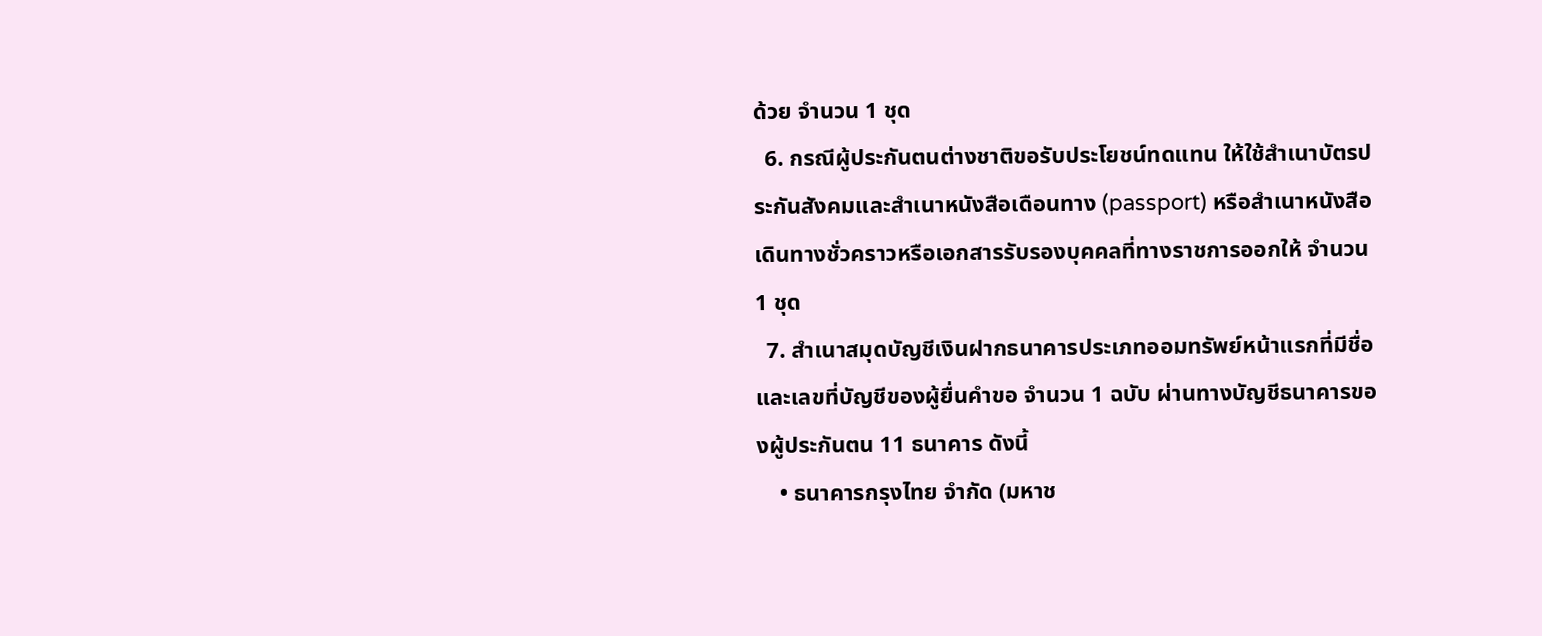ด้วย จำนวน 1 ชุด
  6. กรณีผู้ประกันตนต่างชาติขอรับประโยชน์ทดแทน ให้ใช้สำเนาบัตรประกันสังคมและสำเนาหนังสือเดือนทาง (passport) หรือสำเนาหนังสือเดินทางชั่วคราวหรือเอกสารรับรองบุคคลที่ทางราชการออกให้ จำนวน 1 ชุด
  7. สำเนาสมุดบัญชีเงินฝากธนาคารประเภทออมทรัพย์หน้าแรกที่มีชื่อและเลขที่บัญชีของผู้ยื่นคำขอ จำนวน 1 ฉบับ ผ่านทางบัญชีธนาคารของผู้ประกันตน 11 ธนาคาร ดังนี้
    • ธนาคารกรุงไทย จำกัด (มหาช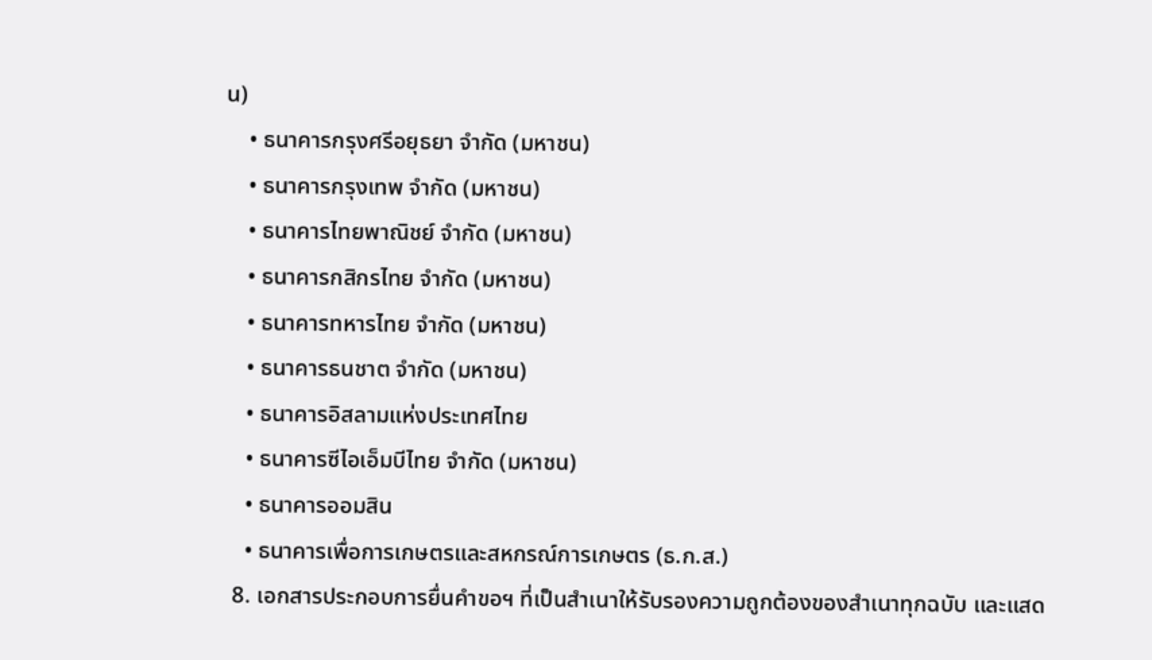น)
    • ธนาคารกรุงศรีอยุธยา จำกัด (มหาชน)
    • ธนาคารกรุงเทพ จำกัด (มหาชน)
    • ธนาคารไทยพาณิชย์ จำกัด (มหาชน)
    • ธนาคารกสิกรไทย จำกัด (มหาชน)
    • ธนาคารทหารไทย จำกัด (มหาชน)
    • ธนาคารธนชาต จำกัด (มหาชน)
    • ธนาคารอิสลามแห่งประเทศไทย
    • ธนาคารซีไอเอ็มบีไทย จำกัด (มหาชน)
    • ธนาคารออมสิน
    • ธนาคารเพื่อการเกษตรและสหกรณ์การเกษตร (ธ.ก.ส.)
  8. เอกสารประกอบการยื่นคำขอฯ ที่เป็นสำเนาให้รับรองความถูกต้องของสำเนาทุกฉบับ และแสด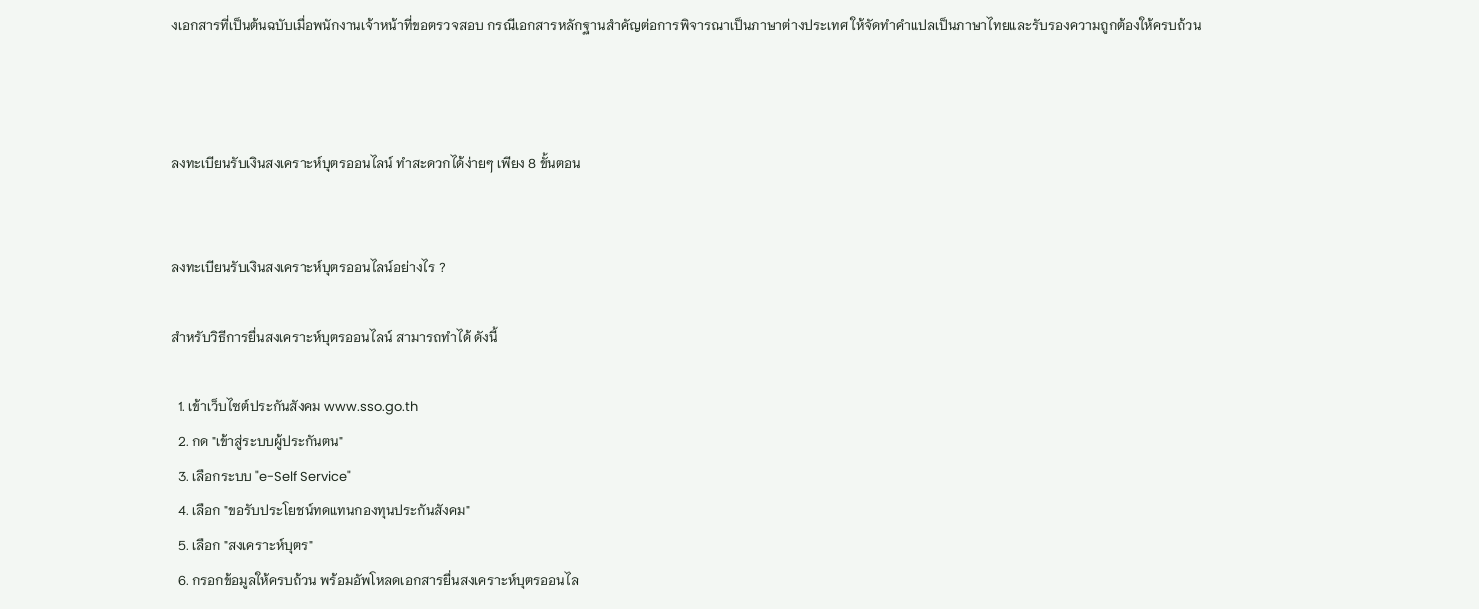งเอกสารที่เป็นต้นฉบับเมื่อพนักงานเจ้าหน้าที่ขอตรวจสอบ กรณีเอกสารหลักฐานสำคัญต่อการพิจารณาเป็นภาษาต่างประเทศ ให้จัดทำคำแปลเป็นภาษาไทยและรับรองความถูกต้องให้ครบถ้วน



ลงทะเบียนรับเงินสงเคราะห์บุตรออนไลน์ ทำสะดวกได้ง่ายๆ เพียง 8 ขั้นตอน


ลงทะเบียนรับเงินสงเคราะห์บุตรออนไลน์อย่างไร ?

สำหรับวิธีการยื่นสงเคราะห์บุตรออนไลน์ สามารถทำได้ ดังนี้

  1. เข้าเว็บไซต์ประกันสังคม www.sso.go.th
  2. กด "เข้าสู่ระบบผู้ประกันตน"
  3. เลือกระบบ "e-Self Service"
  4. เลือก "ขอรับประโยชน์ทดแทนกองทุนประกันสังคม"
  5. เลือก "สงเคราะห์บุตร"
  6. กรอกข้อมูลให้ครบถ้วน พร้อมอัพโหลดเอกสารยื่นสงเคราะห์บุตรออนไล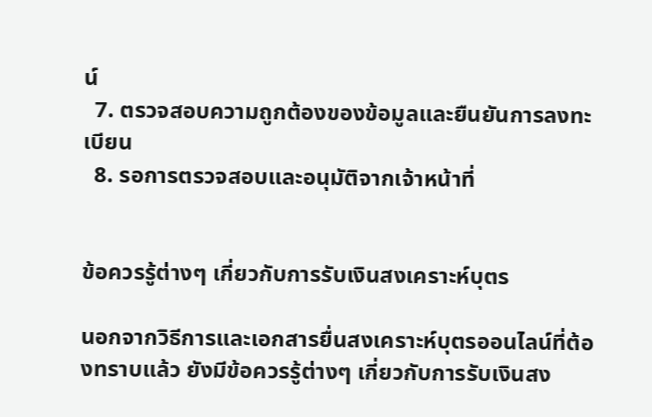น์
  7. ตรวจสอบความถูกต้องของข้อมูลและยืนยันการลงทะเบียน
  8. รอการตรวจสอบและอนุมัติจากเจ้าหน้าที่


ข้อควรรู้ต่างๆ เกี่ยวกับการรับเงินสงเคราะห์บุตร

นอกจากวิธีการและเอกสารยื่นสงเคราะห์บุตรออนไลน์ที่ต้องทราบแล้ว ยังมีข้อควรรู้ต่างๆ เกี่ยวกับการรับเงินสง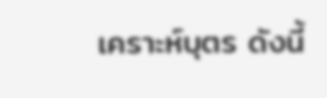เคราะห์บุตร ดังนี้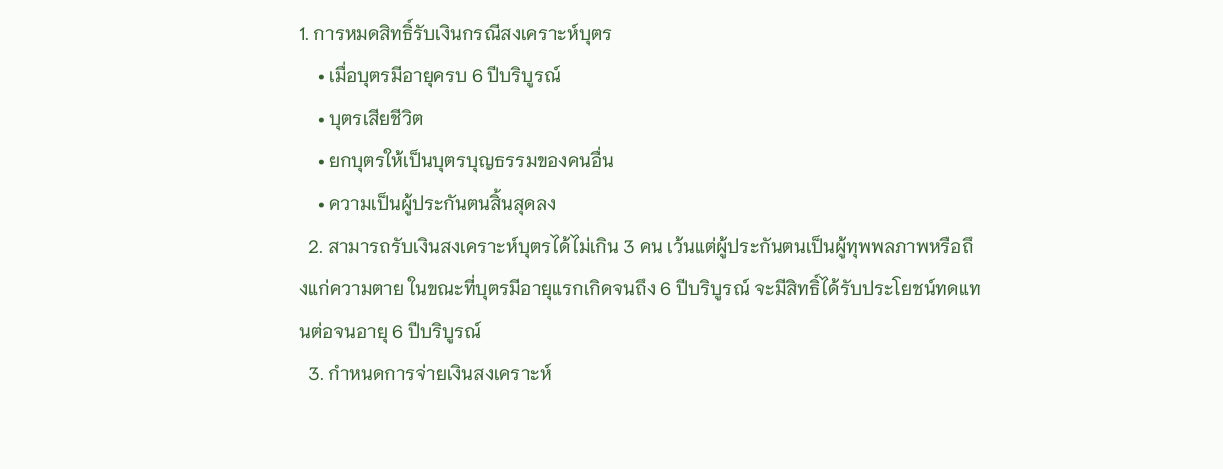1. การหมดสิทธิ์รับเงินกรณีสงเคราะห์บุตร
    • เมื่อบุตรมีอายุครบ 6 ปีบริบูรณ์
    • บุตรเสียชีวิต
    • ยกบุตรให้เป็นบุตรบุญธรรมของคนอื่น
    • ความเป็นผู้ประกันตนสิ้นสุดลง
  2. สามารถรับเงินสงเคราะห์บุตรได้ไม่เกิน 3 คน เว้นแต่ผู้ประกันตนเป็นผู้ทุพพลภาพหรือถึงแก่ความตาย ในขณะที่บุตรมีอายุแรกเกิดจนถึง 6 ปีบริบูรณ์ จะมีสิทธิ์ได้รับประโยชน์ทดแทนต่อจนอายุ 6 ปีบริบูรณ์
  3. กำหนดการจ่ายเงินสงเคราะห์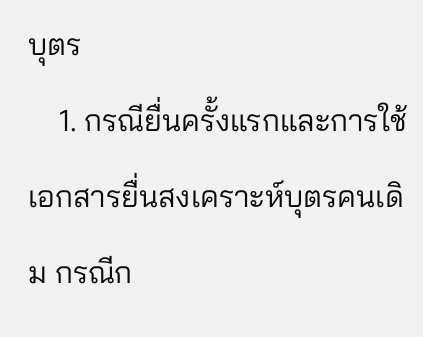บุตร
    1. กรณียื่นครั้งแรกและการใช้เอกสารยื่นสงเคราะห์บุตรคนเดิม กรณีก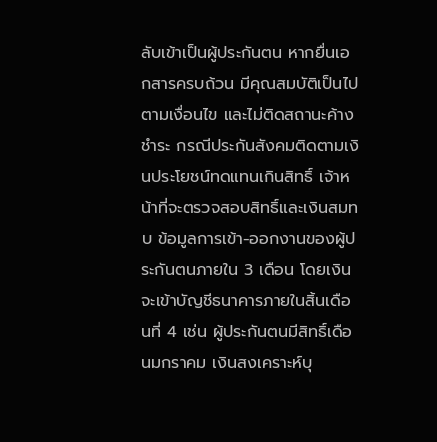ลับเข้าเป็นผู้ประกันตน หากยื่นเอกสารครบถ้วน มีคุณสมบัติเป็นไปตามเงื่อนไข และไม่ติดสถานะค้างชำระ กรณีประกันสังคมติดตามเงินประโยชน์ทดแทนเกินสิทธิ์ เจ้าหน้าที่จะตรวจสอบสิทธิ์และเงินสมทบ ข้อมูลการเข้า-ออกงานของผู้ประกันตนภายใน 3 เดือน โดยเงินจะเข้าบัญชีธนาคารภายในสิ้นเดือนที่ 4 เช่น ผู้ประกันตนมีสิทธิ์เดือนมกราคม เงินสงเคราะห์บุ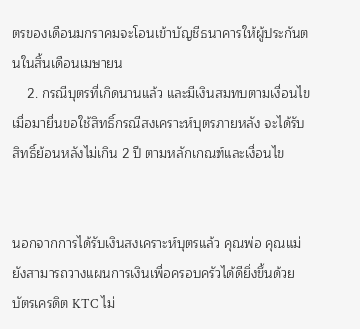ตรของเดือนมกราคมจะโอนเข้าบัญชีธนาคารให้ผู้ประกันตนในสิ้นเดือนเมษายน
    2. กรณีบุตรที่เกิดนานแล้ว และมีเงินสมทบตามเงื่อนไข เมื่อมายื่นขอใช้สิทธิ์กรณีสงเคราะห์บุตรภายหลัง จะได้รับสิทธิ์ย้อนหลังไม่เกิน 2 ปี ตามหลักเกณฑ์และเงื่อนไข


นอกจากการได้รับเงินสงเคราะห์บุตรแล้ว คุณพ่อ คุณแม่ ยังสามารถวางแผนการเงินเพื่อครอบครัวได้ดียิ่งขึ้นด้วยบัตรเครดิต KTC ไม่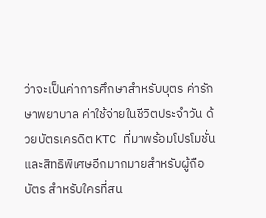ว่าจะเป็นค่าการศึกษาสำหรับบุตร ค่ารักษาพยาบาล ค่าใช้จ่ายในชีวิตประจำวัน ด้วยบัตรเครดิต KTC ที่มาพร้อมโปรโมชั่นและสิทธิพิเศษอีกมากมายสำหรับผู้ถือบัตร สำหรับใครที่สน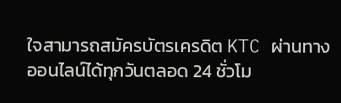ใจสามารถสมัครบัตรเครดิต KTC ผ่านทางออนไลน์ได้ทุกวันตลอด 24 ชั่วโม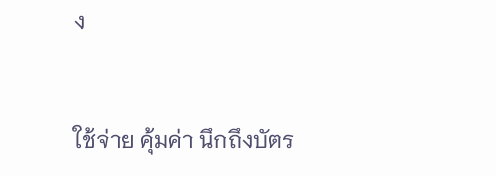ง


ใช้จ่าย คุ้มค่า นึกถึงบัตร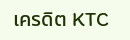เครดิต KTC